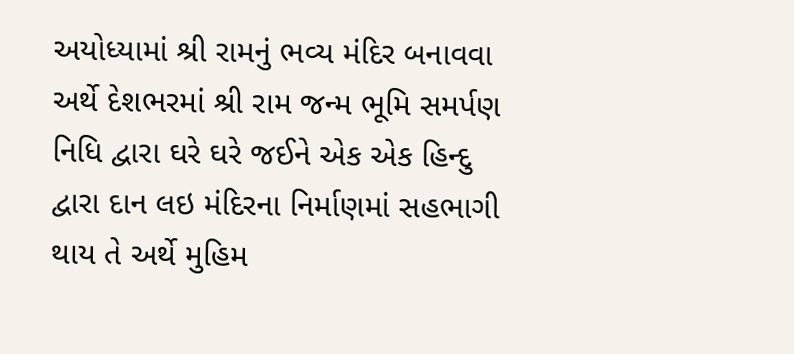અયોધ્યામાં શ્રી રામનું ભવ્ય મંદિર બનાવવા અર્થે દેશભરમાં શ્રી રામ જન્મ ભૂમિ સમર્પણ નિધિ દ્વારા ઘરે ઘરે જઈને એક એક હિન્દુ દ્વારા દાન લઇ મંદિરના નિર્માણમાં સહભાગી થાય તે અર્થે મુહિમ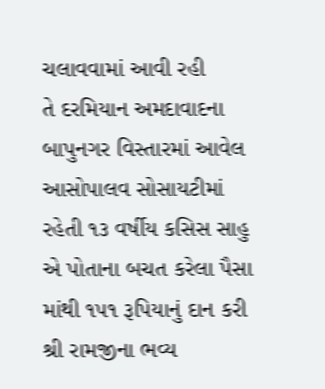ચલાવવામાં આવી રહી
તે દરમિયાન અમદાવાદના બાપુનગર વિસ્તારમાં આવેલ આસોપાલવ સોસાયટીમાં રહેતી ૧૩ વર્ષીય કસિસ સાહુ એ પોતાના બચત કરેલા પૈસા માંથી ૧૫૧ રૂપિયાનું દાન કરી શ્રી રામજીના ભવ્ય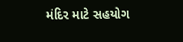મંદિર માટે સહયોગ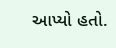આપ્યો હતો.